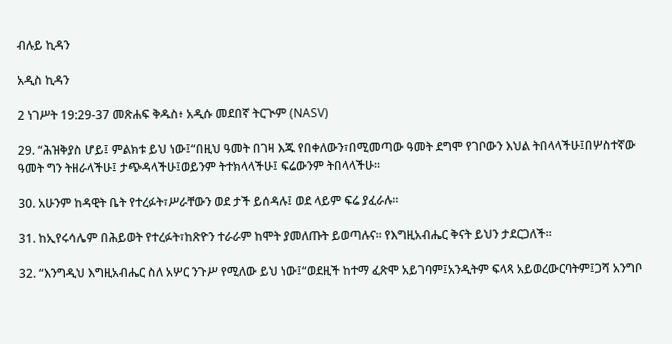ብሉይ ኪዳን

አዲስ ኪዳን

2 ነገሥት 19:29-37 መጽሐፍ ቅዱስ፥ አዲሱ መደበኛ ትርጒም (NASV)

29. “ሕዝቅያስ ሆይ፤ ምልክቱ ይህ ነው፤“በዚህ ዓመት በገዛ እጁ የበቀለውን፣በሚመጣው ዓመት ደግሞ የገቦውን እህል ትበላላችሁ፤በሦስተኛው ዓመት ግን ትዘራላችሁ፤ ታጭዳላችሁ፤ወይንም ትተክላላችሁ፤ ፍሬውንም ትበላላችሁ።

30. አሁንም ከዳዊት ቤት የተረፉት፣ሥራቸውን ወደ ታች ይሰዳሉ፤ ወደ ላይም ፍሬ ያፈራሉ።

31. ከኢየሩሳሌም በሕይወት የተረፉት፣ከጽዮን ተራራም ከሞት ያመለጡት ይወጣሉና። የእግዚአብሔር ቅናት ይህን ታደርጋለች።

32. “እንግዲህ እግዚአብሔር ስለ አሦር ንጉሥ የሚለው ይህ ነው፤“ወደዚች ከተማ ፈጽሞ አይገባም፤አንዲትም ፍላጻ አይወረውርባትም፤ጋሻ አንግቦ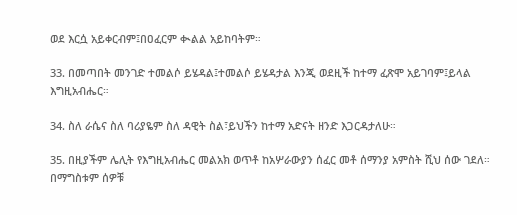ወደ እርሷ አይቀርብም፤በዐፈርም ቊልል አይከባትም።

33. በመጣበት መንገድ ተመልሶ ይሄዳል፤ተመልሶ ይሄዳታል እንጂ ወደዚች ከተማ ፈጽሞ አይገባም፤ይላል እግዚአብሔር።

34. ስለ ራሴና ስለ ባሪያዬም ስለ ዳዊት ስል፣ይህችን ከተማ አድናት ዘንድ እጋርዳታለሁ።

35. በዚያችም ሌሊት የእግዚአብሔር መልአክ ወጥቶ ከአሦራውያን ሰፈር መቶ ሰማንያ አምስት ሺህ ሰው ገደለ። በማግስቱም ሰዎቹ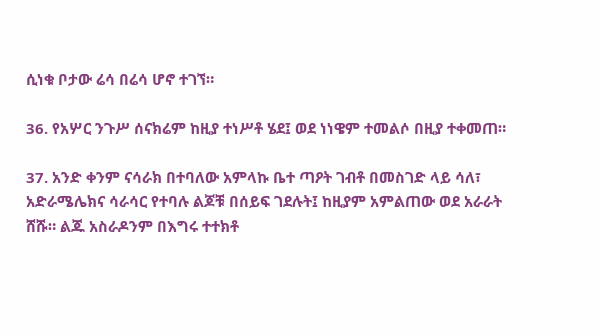ሲነቁ ቦታው ሬሳ በሬሳ ሆኖ ተገኘ።

36. የአሦር ንጉሥ ሰናክሬም ከዚያ ተነሥቶ ሄደ፤ ወደ ነነዌም ተመልሶ በዚያ ተቀመጠ።

37. አንድ ቀንም ናሳራክ በተባለው አምላኩ ቤተ ጣዖት ገብቶ በመስገድ ላይ ሳለ፣ አድራሜሌክና ሳራሳር የተባሉ ልጆቹ በሰይፍ ገደሉት፤ ከዚያም አምልጠው ወደ አራራት ሸሹ። ልጁ አስራዶንም በእግሩ ተተክቶ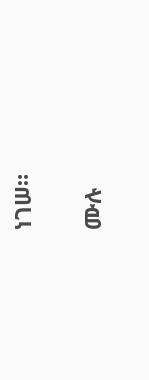ነገሠ።

ሙሉ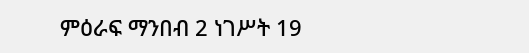ምዕራፍ ማንበብ 2 ነገሥት 19